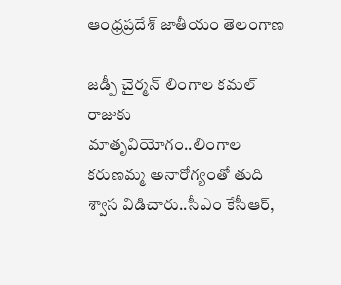ఆంధ్రప్రదేశ్ జాతీయం తెలంగాణ

జడ్పీ చైర్మన్ లింగాల కమల్ రాజుకు మాతృవియోగం..లింగాల కరుణమ్మ అనారోగ్యంతో తుది శ్వాస విడిచారు..సీఎం కేసీఆర్,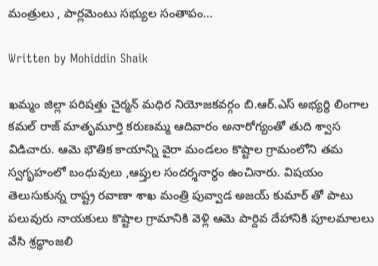మంత్రులు , పార్లమెంటు సభ్యుల సంతాపం…

Written by Mohiddin Shaik

ఖమ్మం జిల్లా పరిషత్తు చైర్మన్ మధిర నియోజకవర్గం బి.ఆర్.ఎస్ అభ్యర్థి లింగాల కమల్ రాజ్ మాతృమూర్తి కరుణమ్మ ఆదివారం అనారోగ్యంతో తుది శ్వాస విడిచారు. ఆమె భౌతిక కాయాన్ని వైరా మండలం కొష్టాల గ్రామంలోని తమ స్వగృహంలో బంధువులు ,ఆప్తుల సందర్శనార్థం ఉంచినారు. విషయం తెలుసుకున్న రాష్ట్ర రవాణా శాఖ మంత్రి పువ్వాడ అజయ్ కుమార్ తో పాటు పలువురు నాయకులు కొష్టాల గ్రామానికి వెళ్లి ఆమె పార్దివ దేహానికి పూలమాలలు వేసి శ్రద్ధాంజలి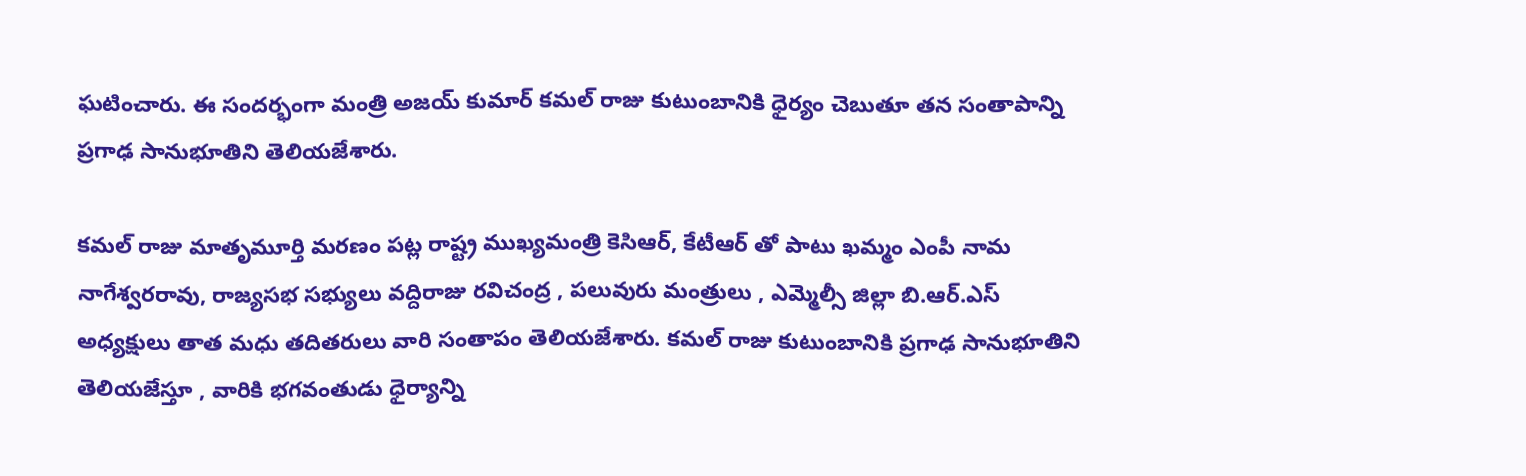ఘటించారు. ఈ సందర్భంగా మంత్రి అజయ్ కుమార్ కమల్ రాజు కుటుంబానికి ధైర్యం చెబుతూ తన సంతాపాన్ని ప్రగాఢ సానుభూతిని తెలియజేశారు.

కమల్ రాజు మాతృమూర్తి మరణం పట్ల రాష్ట్ర ముఖ్యమంత్రి కెసిఆర్, కేటీఆర్ తో పాటు ఖమ్మం ఎంపీ నామ నాగేశ్వరరావు, రాజ్యసభ సభ్యులు వద్దిరాజు రవిచంద్ర , పలువురు మంత్రులు , ఎమ్మెల్సీ జిల్లా బి.ఆర్.ఎస్ అధ్యక్షులు తాత మధు తదితరులు వారి సంతాపం తెలియజేశారు. కమల్ రాజు కుటుంబానికి ప్రగాఢ సానుభూతిని తెలియజేస్తూ , వారికి భగవంతుడు ధైర్యాన్ని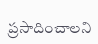ప్రసాదించాలని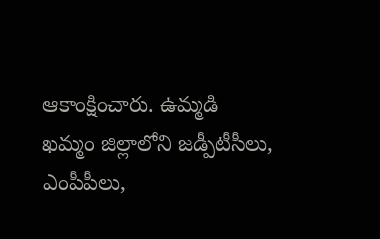ఆకాంక్షించారు. ఉమ్మడి ఖమ్మం జిల్లాలోని జడ్పీటీసీలు, ఎంపీపీలు,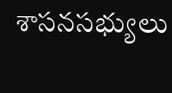శాసనసభ్యులు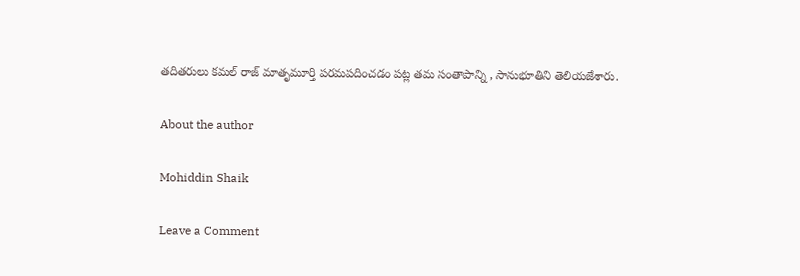తదితరులు కమల్ రాజ్ మాతృమూర్తి పరమపదించడం పట్ల తమ సంతాపాన్ని , సానుభూతిని తెలియజేశారు.

About the author

Mohiddin Shaik

Leave a Comment